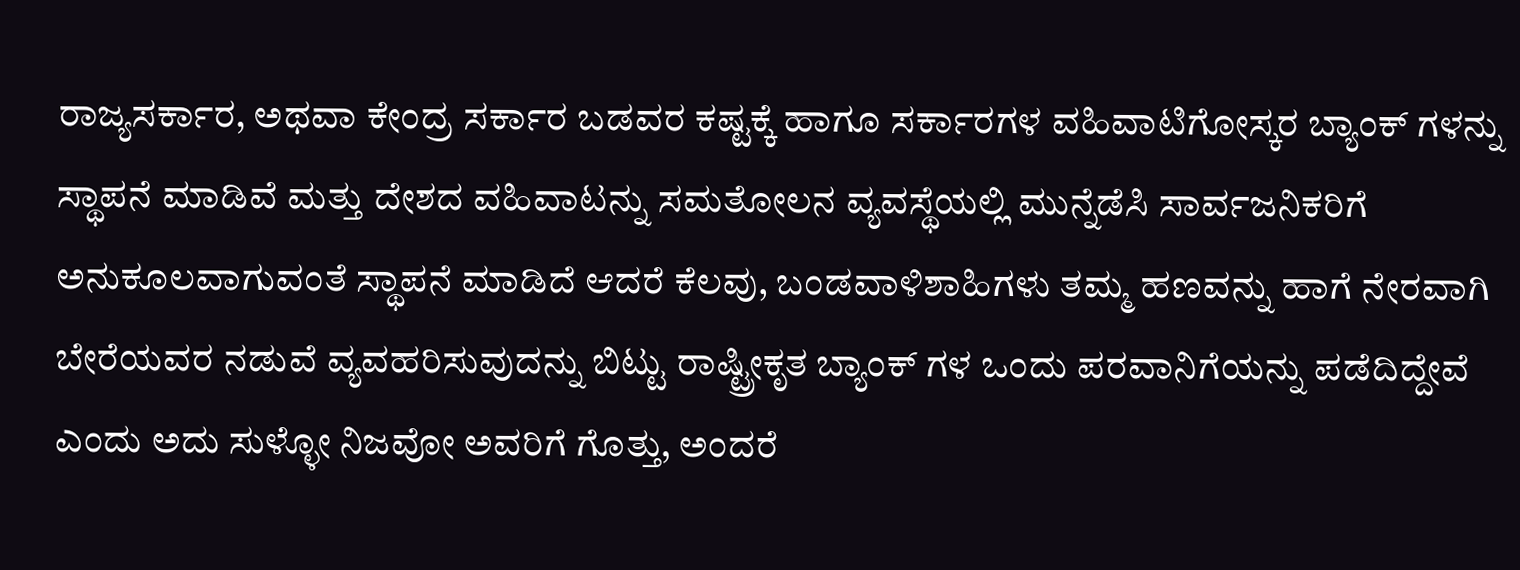ರಾಜ್ಯಸರ್ಕಾರ, ಅಥವಾ ಕೇಂದ್ರ ಸರ್ಕಾರ ಬಡವರ ಕಷ್ಟಕ್ಕೆ ಹಾಗೂ ಸರ್ಕಾರಗಳ ವಹಿವಾಟಿಗೋಸ್ಕರ ಬ್ಯಾಂಕ್ ಗಳನ್ನು ಸ್ಥಾಪನೆ ಮಾಡಿವೆ ಮತ್ತು ದೇಶದ ವಹಿವಾಟನ್ನು ಸಮತೋಲನ ವ್ಯವಸ್ಥೆಯಲ್ಲಿ ಮುನ್ನೆಡೆಸಿ ಸಾರ್ವಜನಿಕರಿಗೆ ಅನುಕೂಲವಾಗುವಂತೆ ಸ್ಥಾಪನೆ ಮಾಡಿದೆ ಆದರೆ ಕೆಲವು, ಬಂಡವಾಳಿಶಾಹಿಗಳು ತಮ್ಮ ಹಣವನ್ನು ಹಾಗೆ ನೇರವಾಗಿ ಬೇರೆಯವರ ನಡುವೆ ವ್ಯವಹರಿಸುವುದನ್ನು ಬಿಟ್ಟು ರಾಷ್ಟ್ರೀಕೃತ ಬ್ಯಾಂಕ್ ಗಳ ಒಂದು ಪರವಾನಿಗೆಯನ್ನು ಪಡೆದಿದ್ದೇವೆ ಎಂದು ಅದು ಸುಳ್ಳೋ ನಿಜವೋ ಅವರಿಗೆ ಗೊತ್ತು, ಅಂದರೆ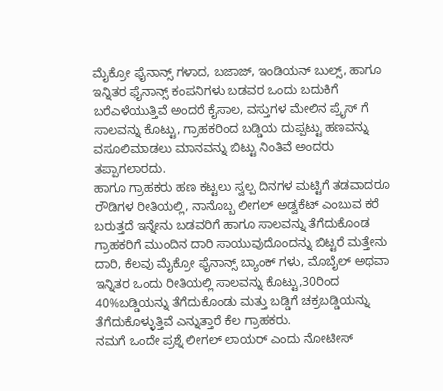ಮೈಕ್ರೋ ಫೈನಾನ್ಸ್ ಗಳಾದ, ಬಜಾಜ್, ಇಂಡಿಯನ್ ಬುಲ್ಸ್, ಹಾಗೂ ಇನ್ನಿತರ ಫೈನಾನ್ಸ್ ಕಂಪನಿಗಳು ಬಡವರ ಒಂದು ಬದುಕಿಗೆ ಬರೆಎಳೆಯುತ್ತಿವೆ ಅಂದರೆ ಕೈಸಾಲ, ವಸ್ತುಗಳ ಮೇಲಿನ ಪ್ರೈಸ್ ಗೆ ಸಾಲವನ್ನು ಕೊಟ್ಟು, ಗ್ರಾಹಕರಿಂದ ಬಡ್ಡಿಯ ದುಪ್ಪಟ್ಟು ಹಣವನ್ನು ವಸೂಲಿಮಾಡಲು ಮಾನವನ್ನು ಬಿಟ್ಟು ನಿಂತಿವೆ ಅಂದರು ತಪ್ಪಾಗಲಾರದು.
ಹಾಗೂ ಗ್ರಾಹಕರು ಹಣ ಕಟ್ಟಲು ಸ್ವಲ್ಪ ದಿನಗಳ ಮಟ್ಟಿಗೆ ತಡವಾದರೂ ರೌಡಿಗಳ ರೀತಿಯಲ್ಲಿ, ನಾನೊಬ್ಬ ಲೀಗಲ್ ಅಡ್ವಕೆಟ್ ಎಂಬುವ ಕರೆ ಬರುತ್ತದೆ ಇನ್ನೇನು ಬಡವರಿಗೆ ಹಾಗೂ ಸಾಲವನ್ನು ತೆಗೆದುಕೊಂಡ ಗ್ರಾಹಕರಿಗೆ ಮುಂದಿನ ದಾರಿ ಸಾಯುವುದೊಂದನ್ನು ಬಿಟ್ಟರೆ ಮತ್ತೇನು ದಾರಿ, ಕೆಲವು ಮೈಕ್ರೋ ಫೈನಾನ್ಸ್ ಬ್ಯಾಂಕ್ ಗಳು, ಮೊಬೈಲ್ ಅಥವಾ ಇನ್ನಿತರ ಒಂದು ರೀತಿಯಲ್ಲಿ ಸಾಲವನ್ನು ಕೊಟ್ಟು,30ರಿಂದ 40%ಬಡ್ಡಿಯನ್ನು ತೆಗೆದುಕೊಂಡು ಮತ್ತು ಬಡ್ಡಿಗೆ ಚಕ್ರಬಡ್ಡಿಯನ್ನು ತೆಗೆದುಕೊಳ್ಳುತ್ತಿವೆ ಎನ್ನುತ್ತಾರೆ ಕೆಲ ಗ್ರಾಹಕರು.
ನಮಗೆ ಒಂದೇ ಪ್ರಶ್ನೆ ಲೀಗಲ್ ಲಾಯರ್ ಎಂದು ನೋಟೀಸ್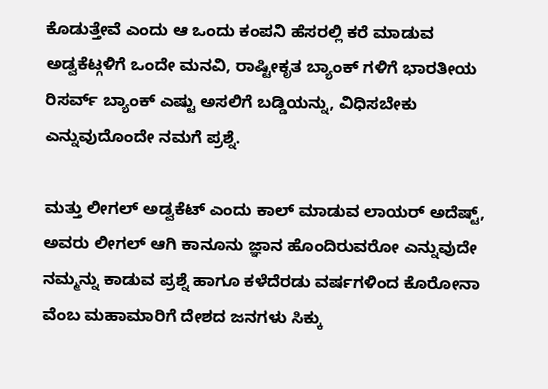ಕೊಡುತ್ತೇವೆ ಎಂದು ಆ ಒಂದು ಕಂಪನಿ ಹೆಸರಲ್ಲಿ ಕರೆ ಮಾಡುವ ಅಡ್ವಕೆಟ್ಗಳಿಗೆ ಒಂದೇ ಮನವಿ, ರಾಷ್ಟೀಕೃತ ಬ್ಯಾಂಕ್ ಗಳಿಗೆ ಭಾರತೀಯ ರಿಸರ್ವ್ ಬ್ಯಾಂಕ್ ಎಷ್ಟು ಅಸಲಿಗೆ ಬಡ್ಡಿಯನ್ನು, ವಿಧಿಸಬೇಕು ಎನ್ನುವುದೊಂದೇ ನಮಗೆ ಪ್ರಶ್ನೆ.

ಮತ್ತು ಲೀಗಲ್ ಅಡ್ವಕೆಟ್ ಎಂದು ಕಾಲ್ ಮಾಡುವ ಲಾಯರ್ ಅದೆಷ್ಟ್, ಅವರು ಲೀಗಲ್ ಆಗಿ ಕಾನೂನು ಜ್ಞಾನ ಹೊಂದಿರುವರೋ ಎನ್ನುವುದೇ ನಮ್ಮನ್ನು ಕಾಡುವ ಪ್ರಶ್ನೆ ಹಾಗೂ ಕಳೆದೆರಡು ವರ್ಷಗಳಿಂದ ಕೊರೋನಾ ವೆಂಬ ಮಹಾಮಾರಿಗೆ ದೇಶದ ಜನಗಳು ಸಿಕ್ಕು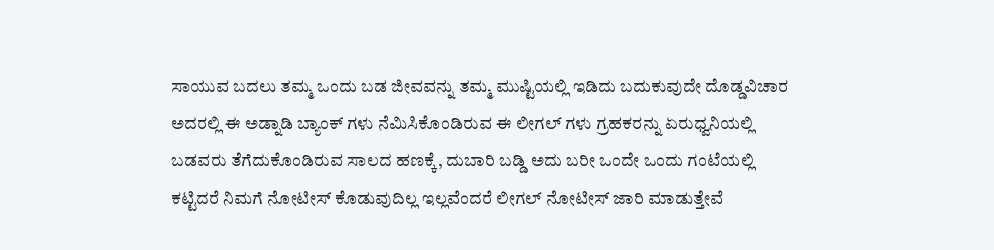ಸಾಯುವ ಬದಲು ತಮ್ಮ ಒಂದು ಬಡ ಜೀವವನ್ನು ತಮ್ಮ ಮುಷ್ಟಿಯಲ್ಲಿ ಇಡಿದು ಬದುಕುವುದೇ ದೊಡ್ಡವಿಚಾರ ಅದರಲ್ಲಿ ಈ ಅಡ್ನಾಡಿ ಬ್ಯಾಂಕ್ ಗಳು ನೆಮಿಸಿಕೊಂಡಿರುವ ಈ ಲೀಗಲ್ ಗಳು ಗ್ರಹಕರನ್ನು ಏರುಧ್ವನಿಯಲ್ಲಿ ಬಡವರು ತೆಗೆದುಕೊಂಡಿರುವ ಸಾಲದ ಹಣಕ್ಕೆ, ದುಬಾರಿ ಬಡ್ಡಿ ಅದು ಬರೀ ಒಂದೇ ಒಂದು ಗಂಟೆಯಲ್ಲಿ ಕಟ್ಟಿದರೆ ನಿಮಗೆ ನೋಟೀಸ್ ಕೊಡುವುದಿಲ್ಲ ಇಲ್ಲವೆಂದರೆ ಲೀಗಲ್ ನೋಟೀಸ್ ಜಾರಿ ಮಾಡುತ್ತೇವೆ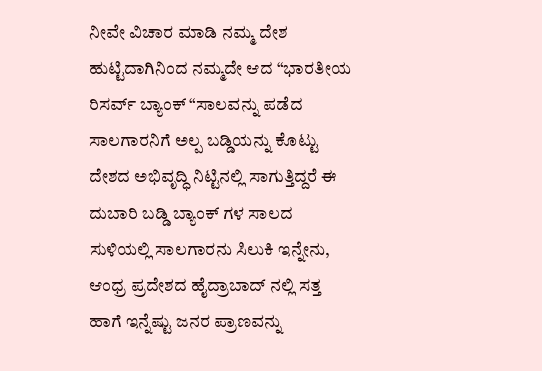ನೀವೇ ವಿಚಾರ ಮಾಡಿ ನಮ್ಮ ದೇಶ ಹುಟ್ಟಿದಾಗಿನಿಂದ ನಮ್ಮದೇ ಆದ “ಭಾರತೀಯ ರಿಸರ್ವ್ ಬ್ಯಾಂಕ್ “ಸಾಲವನ್ನು ಪಡೆದ ಸಾಲಗಾರನಿಗೆ ಅಲ್ಪ ಬಡ್ಡಿಯನ್ನು ಕೊಟ್ಟು ದೇಶದ ಅಭಿವೃದ್ಧಿ ನಿಟ್ಟಿನಲ್ಲಿ ಸಾಗುತ್ತಿದ್ದರೆ ಈ ದುಬಾರಿ ಬಡ್ಡಿ ಬ್ಯಾಂಕ್ ಗಳ ಸಾಲದ ಸುಳಿಯಲ್ಲಿ ಸಾಲಗಾರನು ಸಿಲುಕಿ ಇನ್ನೇನು, ಆಂಧ್ರ ಪ್ರದೇಶದ ಹೈದ್ರಾಬಾದ್ ನಲ್ಲಿ ಸತ್ತ ಹಾಗೆ ಇನ್ನೆಷ್ಟು ಜನರ ಪ್ರಾಣವನ್ನು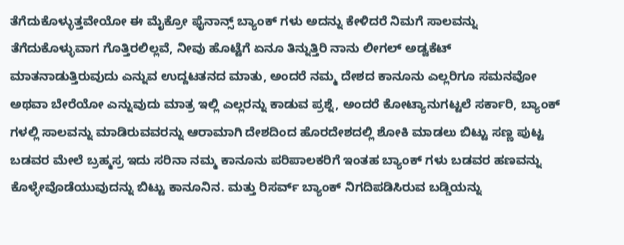ತೆಗೆದುಕೊಳ್ಳುತ್ತವೇಯೋ ಈ ಮೈಕ್ರೋ ಫೈನಾನ್ಸ್ ಬ್ಯಾಂಕ್ ಗಳು ಅದನ್ನು ಕೇಳಿದರೆ ನಿಮಗೆ ಸಾಲವನ್ನು ತೆಗೆದುಕೊಳ್ಳುವಾಗ ಗೊತ್ತಿರಲಿಲ್ಲವೆ, ನೀವು ಹೊಟ್ಟೆಗೆ ಏನೂ ತಿನ್ನುತ್ತಿರಿ ನಾನು ಲೀಗಲ್ ಅಡ್ವಕೆಟ್ ಮಾತನಾಡುತ್ತಿರುವುದು ಎನ್ನುವ ಉದ್ದಟತನದ ಮಾತು, ಅಂದರೆ ನಮ್ಮ ದೇಶದ ಕಾನೂನು ಎಲ್ಲರಿಗೂ ಸಮನವೋ ಅಥವಾ ಬೇರೆಯೋ ಎನ್ನುವುದು ಮಾತ್ರ ಇಲ್ಲಿ ಎಲ್ಲರನ್ನು ಕಾಡುವ ಪ್ರಶ್ನೆ, ಅಂದರೆ ಕೋಟ್ಯಾನುಗಟ್ಟಲೆ ಸರ್ಕಾರಿ, ಬ್ಯಾಂಕ್ ಗಳಲ್ಲಿ ಸಾಲವನ್ನು ಮಾಡಿರುವವರನ್ನು ಆರಾಮಾಗಿ ದೇಶದಿಂದ ಹೊರದೇಶದಲ್ಲಿ ಶೋಕಿ ಮಾಡಲು ಬಿಟ್ಟು ಸಣ್ಣ ಪುಟ್ಟ ಬಡವರ ಮೇಲೆ ಬ್ರಹ್ಮಸ್ರ ಇದು ಸರಿನಾ ನಮ್ಮ ಕಾನೂನು ಪರಿಪಾಲಕರಿಗೆ ಇಂತಹ ಬ್ಯಾಂಕ್ ಗಳು ಬಡವರ ಹಣವನ್ನು ಕೊಳ್ಳೇವೊಡೆಯುವುದನ್ನು ಬಿಟ್ಟು ಕಾನೂನಿನ. ಮತ್ತು ರಿಸರ್ವ್ ಬ್ಯಾಂಕ್ ನಿಗದಿಪಡಿಸಿರುವ ಬಡ್ಡಿಯನ್ನು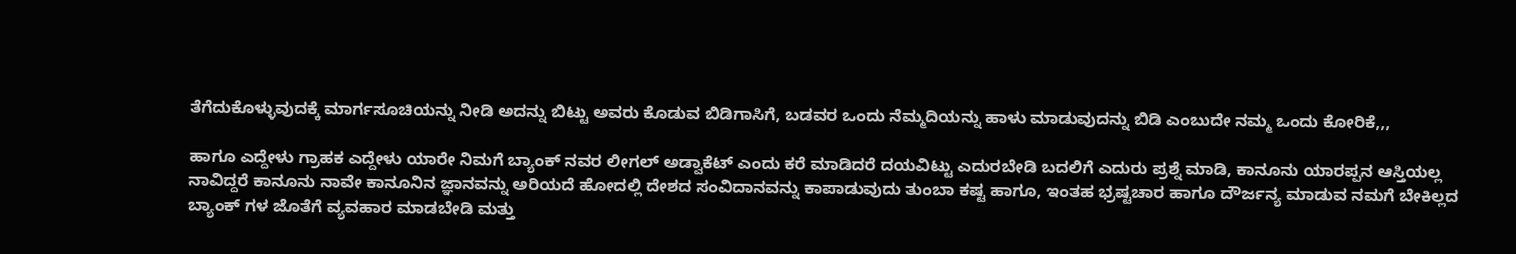ತೆಗೆದುಕೊಳ್ಳುವುದಕ್ಕೆ ಮಾರ್ಗಸೂಚಿಯನ್ನು ನೀಡಿ ಅದನ್ನು ಬಿಟ್ಟು ಅವರು ಕೊಡುವ ಬಿಡಿಗಾಸಿಗೆ, ಬಡವರ ಒಂದು ನೆಮ್ಮದಿಯನ್ನು ಹಾಳು ಮಾಡುವುದನ್ನು ಬಿಡಿ ಎಂಬುದೇ ನಮ್ಮ ಒಂದು ಕೋರಿಕೆ,,,

ಹಾಗೂ ಎದ್ದೇಳು ಗ್ರಾಹಕ ಎದ್ದೇಳು ಯಾರೇ ನಿಮಗೆ ಬ್ಯಾಂಕ್ ನವರ ಲೀಗಲ್ ಅಡ್ವಾಕೆಟ್ ಎಂದು ಕರೆ ಮಾಡಿದರೆ ದಯವಿಟ್ಟು ಎದುರಬೇಡಿ ಬದಲಿಗೆ ಎದುರು ಪ್ರಶ್ನೆ ಮಾಡಿ, ಕಾನೂನು ಯಾರಪ್ಪನ ಆಸ್ತಿಯಲ್ಲ ನಾವಿದ್ದರೆ ಕಾನೂನು ನಾವೇ ಕಾನೂನಿನ ಜ್ಞಾನವನ್ನು ಅರಿಯದೆ ಹೋದಲ್ಲಿ ದೇಶದ ಸಂವಿದಾನವನ್ನು ಕಾಪಾಡುವುದು ತುಂಬಾ ಕಷ್ಟ ಹಾಗೂ, ಇಂತಹ ಭ್ರಷ್ಟಚಾರ ಹಾಗೂ ದೌರ್ಜನ್ಯ ಮಾಡುವ ನಮಗೆ ಬೇಕಿಲ್ಲದ ಬ್ಯಾಂಕ್ ಗಳ ಜೊತೆಗೆ ವ್ಯವಹಾರ ಮಾಡಬೇಡಿ ಮತ್ತು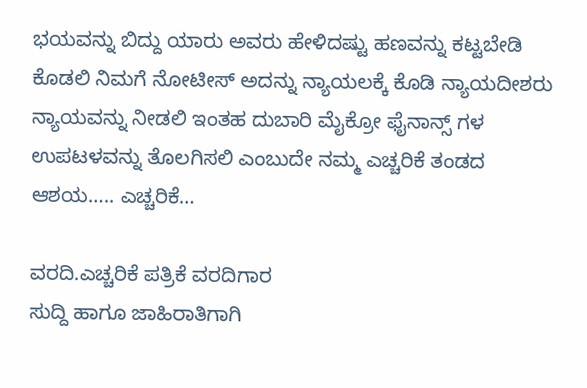ಭಯವನ್ನು ಬಿದ್ದು ಯಾರು ಅವರು ಹೇಳಿದಷ್ಟು ಹಣವನ್ನು ಕಟ್ಟಬೇಡಿ ಕೊಡಲಿ ನಿಮಗೆ ನೋಟೀಸ್ ಅದನ್ನು ನ್ಯಾಯಲಕ್ಕೆ ಕೊಡಿ ನ್ಯಾಯದೀಶರು ನ್ಯಾಯವನ್ನು ನೀಡಲಿ ಇಂತಹ ದುಬಾರಿ ಮೈಕ್ರೋ ಫೈನಾನ್ಸ್ ಗಳ ಉಪಟಳವನ್ನು ತೊಲಗಿಸಲಿ ಎಂಬುದೇ ನಮ್ಮ ಎಚ್ಚರಿಕೆ ತಂಡದ ಆಶಯ….. ಎಚ್ಚರಿಕೆ…

ವರದಿ.ಎಚ್ಚರಿಕೆ ಪತ್ರಿಕೆ ವರದಿಗಾರ
ಸುದ್ದಿ ಹಾಗೂ ಜಾಹಿರಾತಿಗಾಗಿ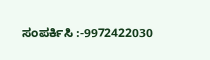ಸಂಪರ್ಕಿಸಿ :-9972422030